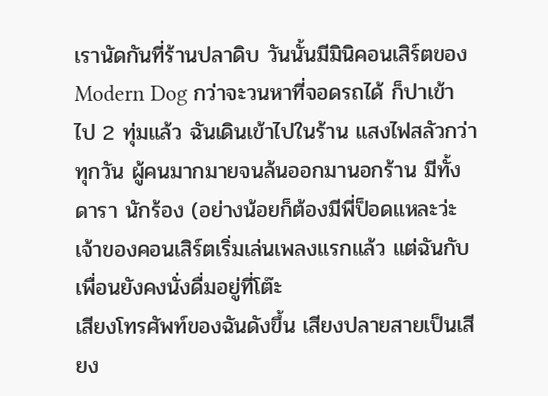เรานัดกันที่ร้านปลาดิบ วันนั้นมีมินิคอนเสิร์ตของ Modern Dog กว่าจะวนหาที่จอดรถได้ ก็ปาเข้าไป 2 ทุ่มแล้ว ฉันเดินเข้าไปในร้าน แสงไฟสลัวกว่าทุกวัน ผู้คนมากมายจนล้นออกมานอกร้าน มีทั้งดารา นักร้อง (อย่างน้อยก็ต้องมีพี่ป็อดแหละว่ะ เจ้าของคอนเสิร์ตเริ่มเล่นเพลงแรกแล้ว แต่ฉันกับเพื่อนยังคงนั่งดื่มอยู่ที่โต๊ะ
เสียงโทรศัพท์ของฉันดังขึ้น เสียงปลายสายเป็นเสียง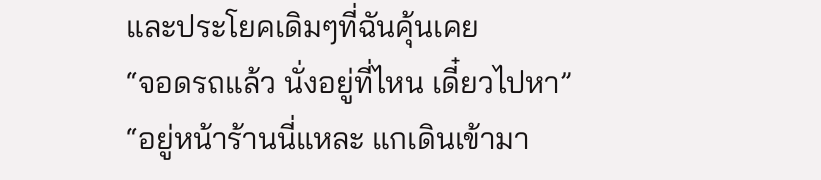และประโยคเดิมๆที่ฉันคุ้นเคย
“จอดรถแล้ว นั่งอยู่ที่ไหน เดี๋ยวไปหา”
“อยู่หน้าร้านนี่แหละ แกเดินเข้ามา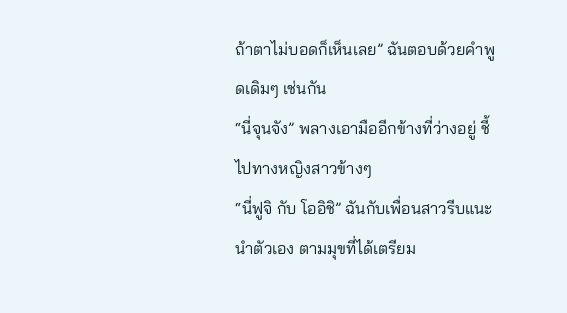ถ้าตาไม่บอดก็เห็นเลย” ฉันตอบด้วยคำพูดเดิมๆ เช่นกัน
“นี่จุนจัง” พลางเอามืออีกข้างที่ว่างอยู่ ชี้ไปทางหญิงสาวข้างๆ
“นี่ฟูจิ กับ โออิชิ” ฉันกับเพื่อนสาวรีบแนะนำตัวเอง ตามมุขที่ได้เตรียม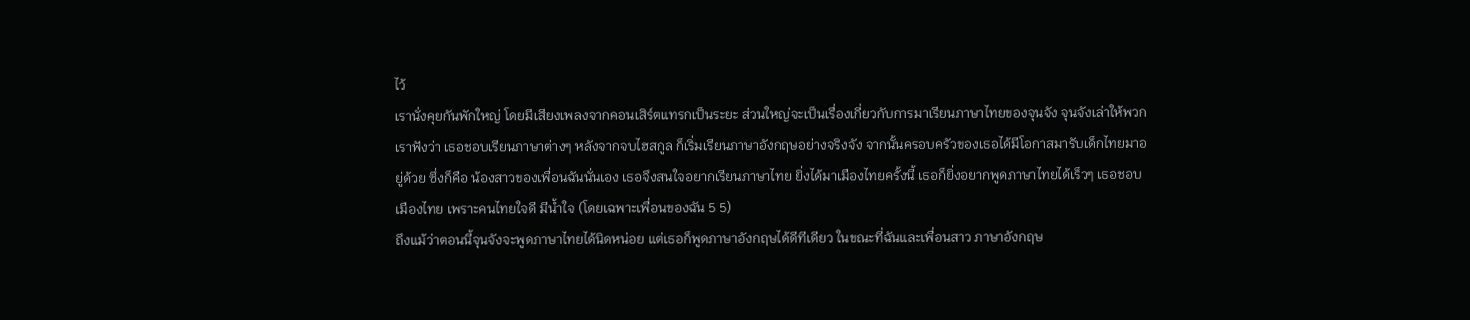ไว้
เรานั่งคุยกันพักใหญ่ โดยมีเสียงเพลงจากคอนเสิร์ตแทรกเป็นระยะ ส่วนใหญ่จะเป็นเรื่องเกี่ยวกับการมาเรียนภาษาไทยของจุนจัง จุนจังเล่าให้พวกเราฟังว่า เธอชอบเรียนภาษาต่างๆ หลังจากจบไฮสกูล ก็เริ่มเรียนภาษาอังกฤษอย่างจริงจัง จากนั้นครอบครัวของเธอได้มีโอกาสมารับเด็กไทยมาอยู่ด้วย ซึ่งก็คือ น้องสาวของเพื่อนฉันนั่นเอง เธอจึงสนใจอยากเรียนภาษาไทย ยิ่งได้มาเมืองไทยครั้งนี้ เธอก็ยิ่งอยากพูดภาษาไทยได้เร็วๆ เธอชอบเมืองไทย เพราะคนไทยใจดี มีน้ำใจ (โดยเฉพาะเพื่อนของฉัน 5 5)
ถึงแม้ว่าตอนนี้จุนจังจะพูดภาษาไทยได้นิดหน่อย แต่เธอก็พูดภาษาอังกฤษได้ดีทีเดียว ในขณะที่ฉันและเพื่อนสาว ภาษาอังกฤษ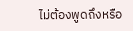ไม่ต้องพูดถึงหรือ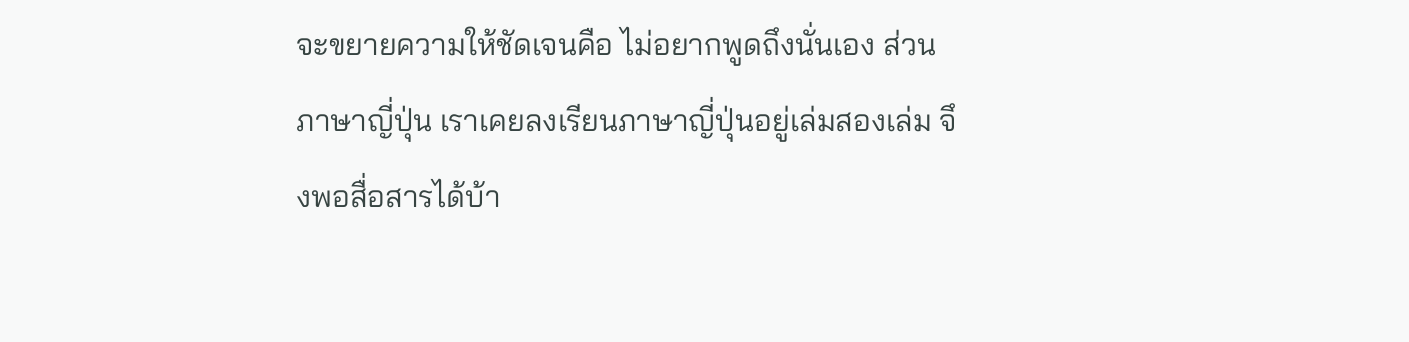จะขยายความให้ชัดเจนคือ ไม่อยากพูดถึงนั่นเอง ส่วนภาษาญี่ปุ่น เราเคยลงเรียนภาษาญี่ปุ่นอยู่เล่มสองเล่ม จึงพอสื่อสารได้บ้า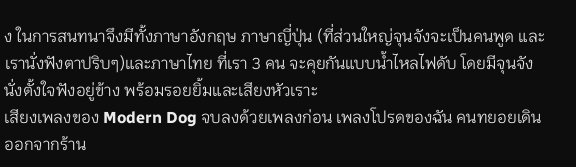ง ในการสนทนาจึงมีทั้งภาษาอังกฤษ ภาษาญี่ปุ่น (ที่ส่วนใหญ่จุนจังจะเป็นคนพูด และเรานั่งฟังตาปริบๆ)และภาษาไทย ที่เรา 3 คน จะคุยกันแบบน้ำไหลไฟดับ โดยมีจุนจังนั่งตั้งใจฟังอยู่ข้าง พร้อมรอยยิ้มและเสียงหัวเราะ
เสียงเพลงของ Modern Dog จบลงด้วยเพลงก่อน เพลงโปรดของฉัน คนทยอยเดินออกจากร้าน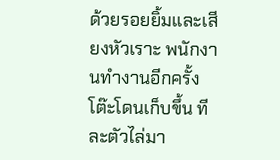ด้วยรอยยิ้มและเสียงหัวเราะ พนักงานทำงานอีกครั้ง โต๊ะโดนเก็บขึ้น ทีละตัวไล่มา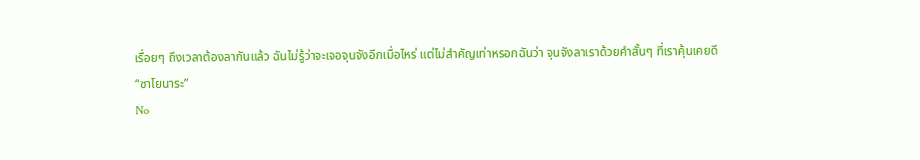เรื่อยๆ ถึงเวลาต้องลากันแล้ว ฉันไม่รู้ว่าจะเจอจุนจังอีกเมื่อไหร่ แต่ไม่สำคัญเท่าหรอกฉันว่า จุนจังลาเราด้วยคำสั้นๆ ที่เราคุ้นเคยดี
“ซาโยนาระ”
No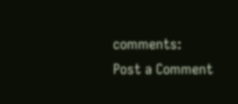comments:
Post a Comment